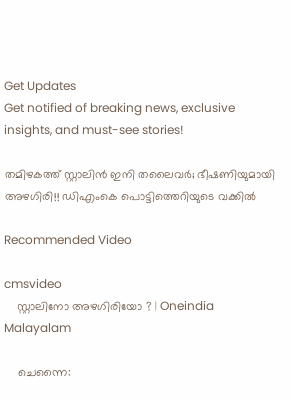Get Updates
Get notified of breaking news, exclusive insights, and must-see stories!

തമിഴകത്ത് സ്റ്റാലിന്‍ ഇനി തലൈവര്‍; ഭീഷണിയുമായി അഴഗിരി!! ഡിഎംകെ പൊട്ടിത്തെറിയുടെ വക്കില്‍

Recommended Video

cmsvideo
    സ്റ്റാലിനോ അഴഗിരിയോ ? | Oneindia Malayalam

    ചെന്നൈ: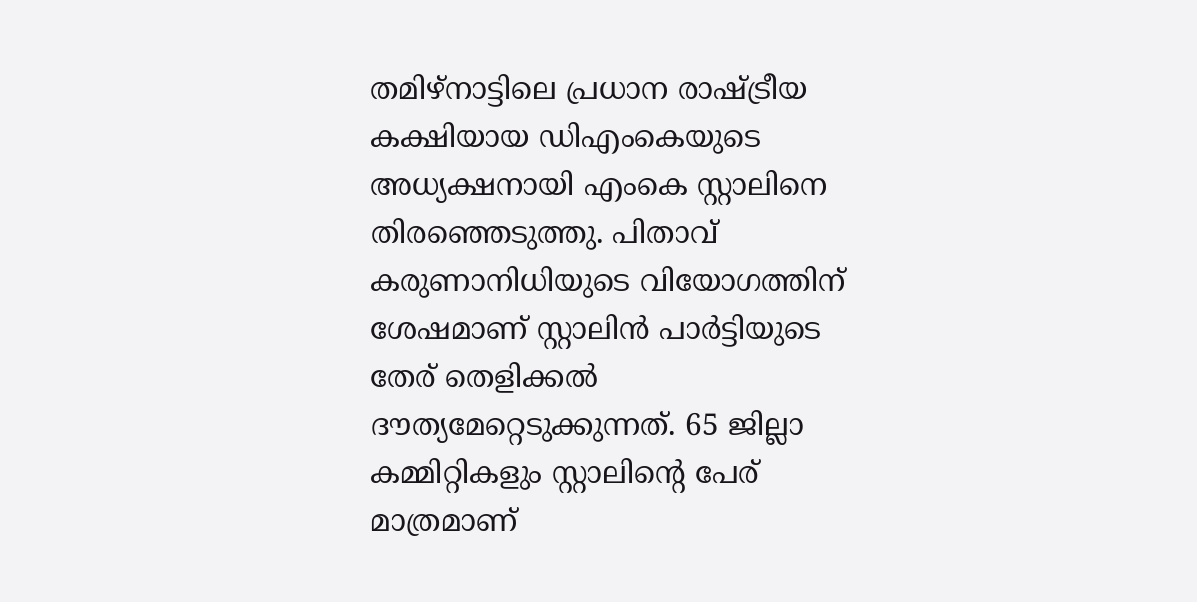തമിഴ്‌നാട്ടിലെ പ്രധാന രാഷ്ട്രീയ കക്ഷിയായ ഡിഎംകെയുടെ അധ്യക്ഷനായി എംകെ സ്റ്റാലിനെ തിരഞ്ഞെടുത്തു. പിതാവ് കരുണാനിധിയുടെ വിയോഗത്തിന് ശേഷമാണ് സ്റ്റാലിന്‍ പാര്‍ട്ടിയുടെ തേര് തെളിക്കല്‍ ദൗത്യമേറ്റെടുക്കുന്നത്. 65 ജില്ലാ കമ്മിറ്റികളും സ്റ്റാലിന്റെ പേര് മാത്രമാണ്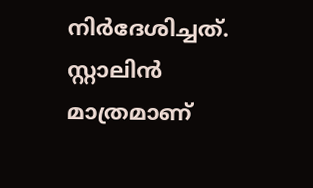നിര്‍ദേശിച്ചത്. സ്റ്റാലിന്‍ മാത്രമാണ്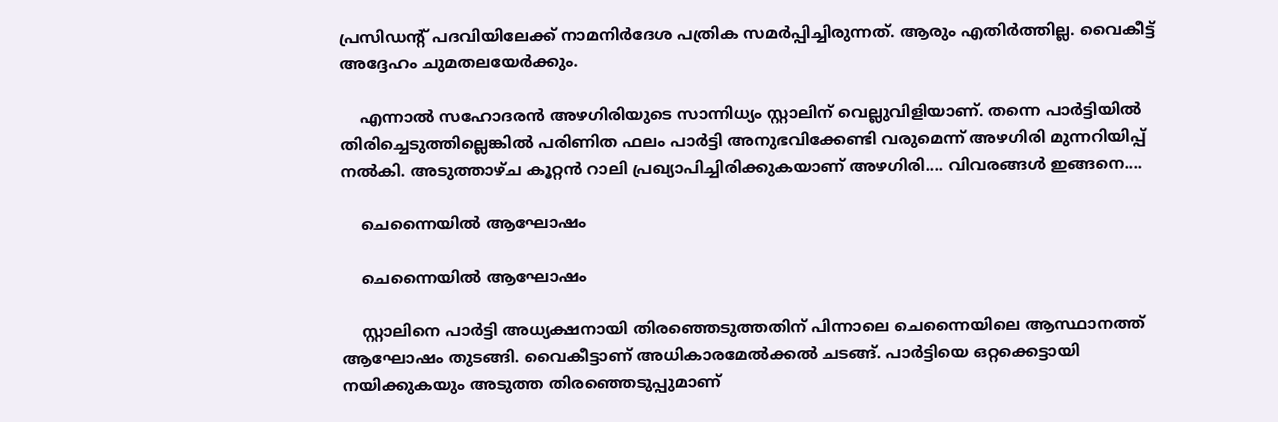പ്രസിഡന്റ് പദവിയിലേക്ക് നാമനിര്‍ദേശ പത്രിക സമര്‍പ്പിച്ചിരുന്നത്. ആരും എതിര്‍ത്തില്ല. വൈകീട്ട് അദ്ദേഹം ചുമതലയേര്‍ക്കും.

    എന്നാല്‍ സഹോദരന്‍ അഴഗിരിയുടെ സാന്നിധ്യം സ്റ്റാലിന് വെല്ലുവിളിയാണ്. തന്നെ പാര്‍ട്ടിയില്‍ തിരിച്ചെടുത്തില്ലെങ്കില്‍ പരിണിത ഫലം പാര്‍ട്ടി അനുഭവിക്കേണ്ടി വരുമെന്ന് അഴഗിരി മുന്നറിയിപ്പ് നല്‍കി. അടുത്താഴ്ച കൂറ്റന്‍ റാലി പ്രഖ്യാപിച്ചിരിക്കുകയാണ് അഴഗിരി.... വിവരങ്ങള്‍ ഇങ്ങനെ....

    ചെന്നൈയില്‍ ആഘോഷം

    ചെന്നൈയില്‍ ആഘോഷം

    സ്റ്റാലിനെ പാര്‍ട്ടി അധ്യക്ഷനായി തിരഞ്ഞെടുത്തതിന് പിന്നാലെ ചെന്നൈയിലെ ആസ്ഥാനത്ത് ആഘോഷം തുടങ്ങി. വൈകീട്ടാണ് അധികാരമേല്‍ക്കല്‍ ചടങ്ങ്. പാര്‍ട്ടിയെ ഒറ്റക്കെട്ടായി നയിക്കുകയും അടുത്ത തിരഞ്ഞെടുപ്പുമാണ്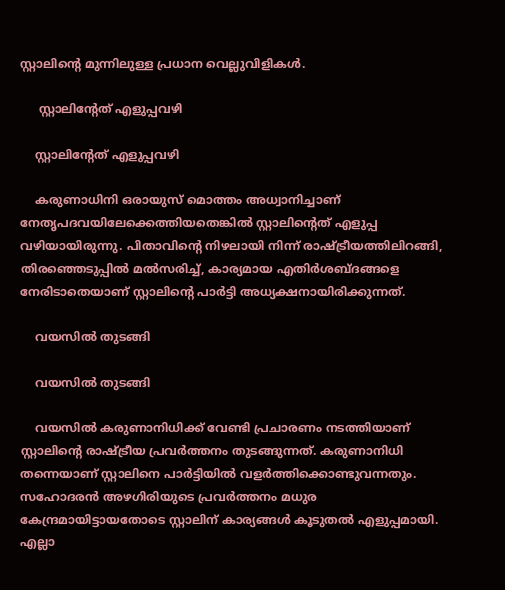സ്റ്റാലിന്റെ മുന്നിലുള്ള പ്രധാന വെല്ലുവിളികള്‍.

     സ്റ്റാലിന്റേത് എളുപ്പവഴി

    സ്റ്റാലിന്റേത് എളുപ്പവഴി

    കരുണാധിനി ഒരായുസ് മൊത്തം അധ്വാനിച്ചാണ് നേതൃപദവയിലേക്കെത്തിയതെങ്കില്‍ സ്റ്റാലിന്റെത് എളുപ്പ വഴിയായിരുന്നു. പിതാവിന്റെ നിഴലായി നിന്ന് രാഷ്ട്രീയത്തിലിറങ്ങി, തിരഞ്ഞെടുപ്പില്‍ മല്‍സരിച്ച്, കാര്യമായ എതിര്‍ശബ്ദങ്ങളെ നേരിടാതെയാണ് സ്റ്റാലിന്റെ പാര്‍ട്ടി അധ്യക്ഷനായിരിക്കുന്നത്.

    വയസില്‍ തുടങ്ങി

    വയസില്‍ തുടങ്ങി

    വയസില്‍ കരുണാനിധിക്ക് വേണ്ടി പ്രചാരണം നടത്തിയാണ് സ്റ്റാലിന്റെ രാഷ്ട്രീയ പ്രവര്‍ത്തനം തുടങ്ങുന്നത്. കരുണാനിധി തന്നെയാണ് സ്റ്റാലിനെ പാര്‍ട്ടിയില്‍ വളര്‍ത്തിക്കൊണ്ടുവന്നതും. സഹോദരന്‍ അഴഗിരിയുടെ പ്രവര്‍ത്തനം മധുര കേന്ദ്രമായിട്ടായതോടെ സ്റ്റാലിന് കാര്യങ്ങള്‍ കൂടുതല്‍ എളുപ്പമായി. എല്ലാ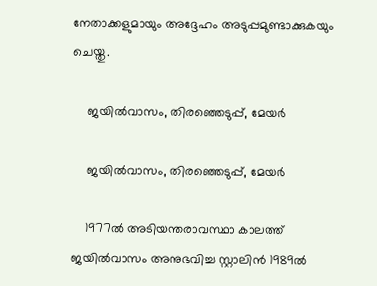നേതാക്കളുമായും അദ്ദേഹം അടുപ്പമുണ്ടാക്കുകയും ചെയ്തു.

    ജയില്‍വാസം, തിരഞ്ഞെടുപ്പ്, മേയര്‍

    ജയില്‍വാസം, തിരഞ്ഞെടുപ്പ്, മേയര്‍

    1977ല്‍ അടിയന്തരാവസ്ഥാ കാലത്ത് ജയില്‍വാസം അനുഭവിച്ച സ്റ്റാലിന്‍ 1989ല്‍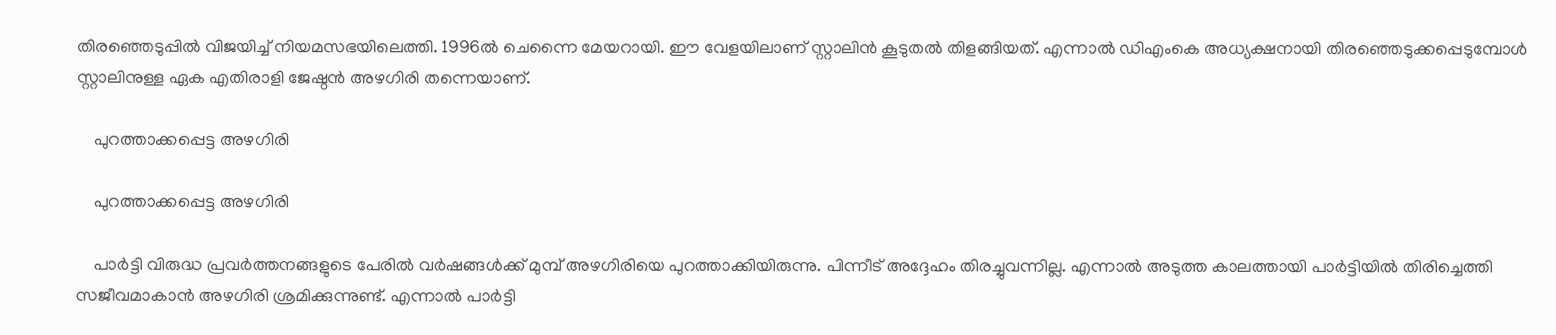തിരഞ്ഞെടുപ്പില്‍ വിജയിച്ച് നിയമസഭയിലെത്തി. 1996ല്‍ ചെന്നൈ മേയറായി. ഈ വേളയിലാണ് സ്റ്റാലിന്‍ കൂടുതല്‍ തിളങ്ങിയത്. എന്നാല്‍ ഡിഎംകെ അധ്യക്ഷനായി തിരഞ്ഞെടുക്കപ്പെടുമ്പോള്‍ സ്റ്റാലിനുള്ള ഏക എതിരാളി ജേഷ്ഠന്‍ അഴഗിരി തന്നെയാണ്.

    പുറത്താക്കപ്പെട്ട അഴഗിരി

    പുറത്താക്കപ്പെട്ട അഴഗിരി

    പാര്‍ട്ടി വിരുദ്ധ പ്രവര്‍ത്തനങ്ങളുടെ പേരില്‍ വര്‍ഷങ്ങള്‍ക്ക് മുമ്പ് അഴഗിരിയെ പുറത്താക്കിയിരുന്നു. പിന്നീട് അദ്ദേഹം തിരച്ചുവന്നില്ല. എന്നാല്‍ അടുത്ത കാലത്തായി പാര്‍ട്ടിയില്‍ തിരിച്ചെത്തി സജീവമാകാന്‍ അഴഗിരി ശ്രമിക്കുന്നുണ്ട്. എന്നാല്‍ പാര്‍ട്ടി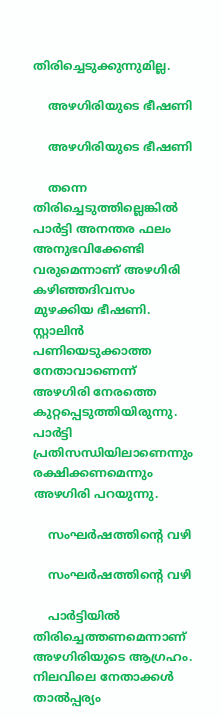തിരിച്ചെടുക്കുന്നുമില്ല.

    അഴഗിരിയുടെ ഭീഷണി

    അഴഗിരിയുടെ ഭീഷണി

    തന്നെ തിരിച്ചെടുത്തില്ലെങ്കില്‍ പാര്‍ട്ടി അനന്തര ഫലം അനുഭവിക്കേണ്ടി വരുമെന്നാണ് അഴഗിരി കഴിഞ്ഞദിവസം മുഴക്കിയ ഭീഷണി. സ്റ്റാലിന്‍ പണിയെടുക്കാത്ത നേതാവാണെന്ന് അഴഗിരി നേരത്തെ കുറ്റപ്പെടുത്തിയിരുന്നു. പാര്‍ട്ടി പ്രതിസന്ധിയിലാണെന്നും രക്ഷിക്കണമെന്നും അഴഗിരി പറയുന്നു.

    സംഘര്‍ഷത്തിന്റെ വഴി

    സംഘര്‍ഷത്തിന്റെ വഴി

    പാര്‍ട്ടിയില്‍ തിരിച്ചെത്തണമെന്നാണ് അഴഗിരിയുടെ ആഗ്രഹം. നിലവിലെ നേതാക്കള്‍ താല്‍പ്പര്യം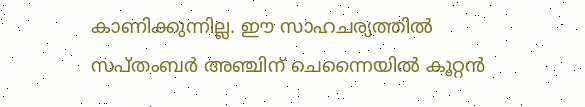കാണിക്കുന്നില്ല. ഈ സാഹചര്യത്തില്‍ സപ്തംബര്‍ അഞ്ചിന് ചെന്നൈയില്‍ കൂറ്റന്‍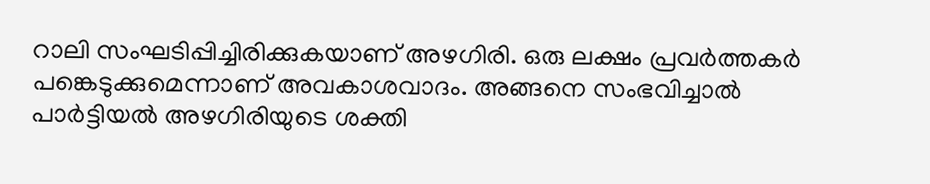റാലി സംഘടിപ്പിച്ചിരിക്കുകയാണ് അഴഗിരി. ഒരു ലക്ഷം പ്രവര്‍ത്തകര്‍ പങ്കെടുക്കുമെന്നാണ് അവകാശവാദം. അങ്ങനെ സംഭവിച്ചാല്‍ പാര്‍ട്ടിയല്‍ അഴഗിരിയുടെ ശക്തി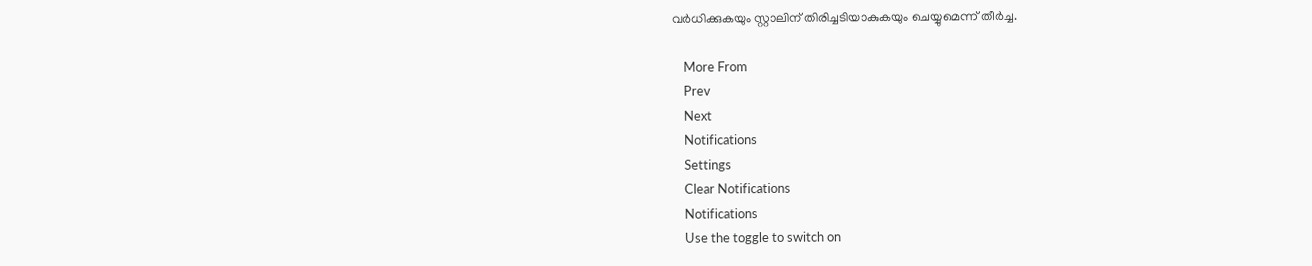വര്‍ധിക്കുകയും സ്റ്റാലിന് തിരിച്ചടിയാകുകയും ചെയ്യുമെന്ന് തീര്‍ച്ച.

    More From
    Prev
    Next
    Notifications
    Settings
    Clear Notifications
    Notifications
    Use the toggle to switch on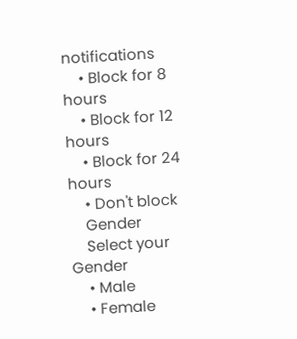notifications
    • Block for 8 hours
    • Block for 12 hours
    • Block for 24 hours
    • Don't block
    Gender
    Select your Gender
    • Male
    • Female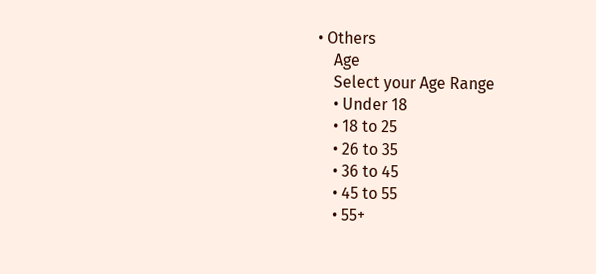• Others
    Age
    Select your Age Range
    • Under 18
    • 18 to 25
    • 26 to 35
    • 36 to 45
    • 45 to 55
    • 55+